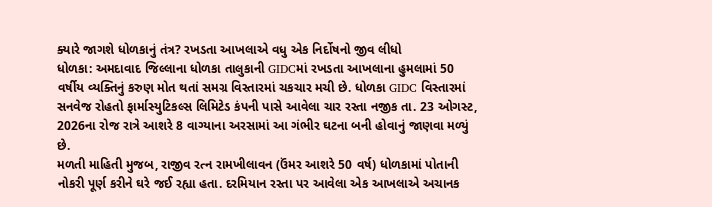ક્યારે જાગશે ધોળકાનું તંત્ર? રખડતા આખલાએ વધુ એક નિર્દોષનો જીવ લીધો
ધોળકા: અમદાવાદ જિલ્લાના ધોળકા તાલુકાની GIDCમાં રખડતા આખલાના હુમલામાં 50 વર્ષીય વ્યક્તિનું કરુણ મોત થતાં સમગ્ર વિસ્તારમાં ચકચાર મચી છે. ધોળકા GIDC વિસ્તારમાં સનવેજ રોહતો ફાર્માસ્યુટિકલ્સ લિમિટેડ કંપની પાસે આવેલા ચાર રસ્તા નજીક તા. 23 ઓગસ્ટ, 2026ના રોજ રાત્રે આશરે 8 વાગ્યાના અરસામાં આ ગંભીર ઘટના બની હોવાનું જાણવા મળ્યું છે.
મળતી માહિતી મુજબ, રાજીવ રત્ન રામખીલાવન (ઉંમર આશરે 50 વર્ષ) ધોળકામાં પોતાની નોકરી પૂર્ણ કરીને ઘરે જઈ રહ્યા હતા. દરમિયાન રસ્તા પર આવેલા એક આખલાએ અચાનક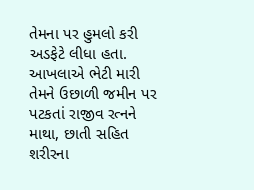તેમના પર હુમલો કરી અડફેટે લીધા હતા. આખલાએ ભેટી મારી તેમને ઉછાળી જમીન પર પટકતાં રાજીવ રત્નને માથા, છાતી સહિત શરીરના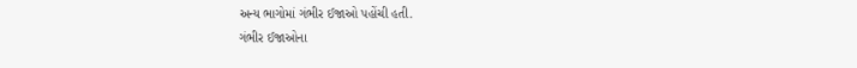અન્ય ભાગોમાં ગંભીર ઈજાઓ પહોંચી હતી.
ગંભીર ઈજાઓના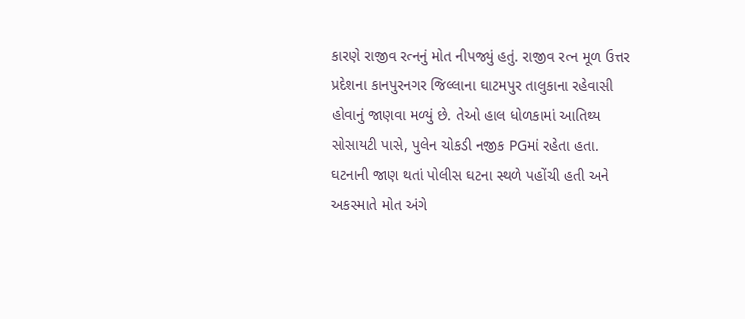કારણે રાજીવ રત્નનું મોત નીપજ્યું હતું. રાજીવ રત્ન મૂળ ઉત્તર પ્રદેશના કાનપુરનગર જિલ્લાના ઘાટમપુર તાલુકાના રહેવાસી હોવાનું જાણવા મળ્યું છે. તેઓ હાલ ધોળકામાં આતિથ્ય સોસાયટી પાસે, પુલેન ચોકડી નજીક PGમાં રહેતા હતા.
ઘટનાની જાણ થતાં પોલીસ ઘટના સ્થળે પહોંચી હતી અને અકસ્માતે મોત અંગે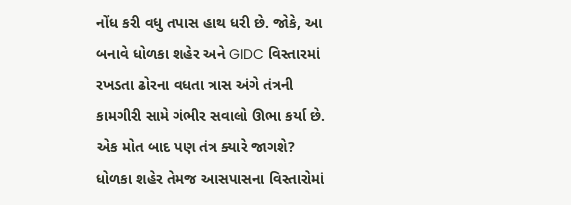નોંધ કરી વધુ તપાસ હાથ ધરી છે. જોકે, આ બનાવે ધોળકા શહેર અને GIDC વિસ્તારમાં રખડતા ઢોરના વધતા ત્રાસ અંગે તંત્રની કામગીરી સામે ગંભીર સવાલો ઊભા કર્યા છે.
એક મોત બાદ પણ તંત્ર ક્યારે જાગશે?
ધોળકા શહેર તેમજ આસપાસના વિસ્તારોમાં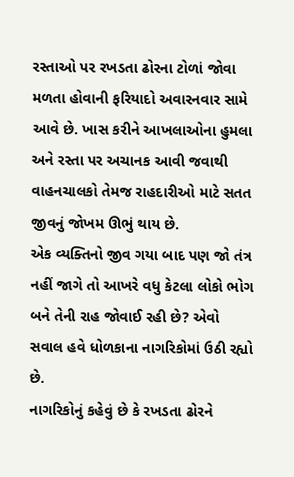રસ્તાઓ પર રખડતા ઢોરના ટોળાં જોવા મળતા હોવાની ફરિયાદો અવારનવાર સામે આવે છે. ખાસ કરીને આખલાઓના હુમલા અને રસ્તા પર અચાનક આવી જવાથી વાહનચાલકો તેમજ રાહદારીઓ માટે સતત જીવનું જોખમ ઊભું થાય છે.
એક વ્યક્તિનો જીવ ગયા બાદ પણ જો તંત્ર નહીં જાગે તો આખરે વધુ કેટલા લોકો ભોગ બને તેની રાહ જોવાઈ રહી છે? એવો સવાલ હવે ધોળકાના નાગરિકોમાં ઉઠી રહ્યો છે.
નાગરિકોનું કહેવું છે કે રખડતા ઢોરને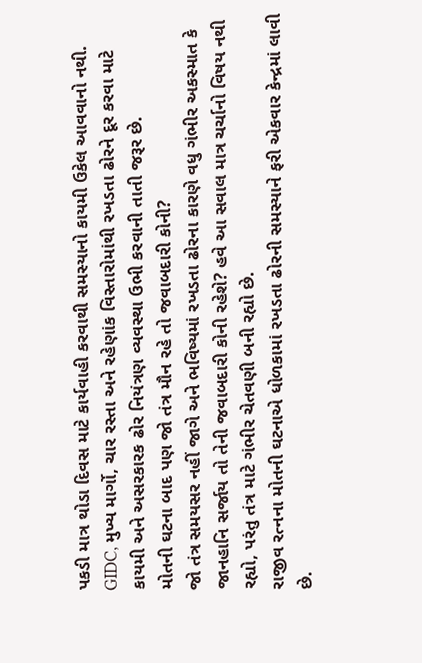પકડી માત્ર થોડા દિવસ માટે કાર્યવાહી કરવાથી સમસ્યાનો કાયમી ઉકેલ આવવાનો નથી. GIDC, મુખ્ય માર્ગો, ચાર રસ્તા અને રહેણાંક વિસ્તારોમાંથી રખડતા ઢોરને દૂર કરવા માટે કાયમી અને અસરકારક ઢોર નિયંત્રણ વ્યવસ્થા ઉભી કરવાની તાતી જરૂર છે.
મોતની ઘટના બાદ પણ જો તંત્ર મૌન રહે તો જવાબદારી કોની?
જો તંત્ર સમયસર નહીં જાગે અને ભવિષ્યમાં રખડતા ઢોરના કારણે વધુ ગંભીર અકસ્માત કે જાનહાનિ સર્જાય તો તેની જવાબદારી કોની રહેશે? હવે આ સવાલ માત્ર ચર્ચાનો વિષય નથી રહ્યો, પરંતુ તંત્ર માટે ગંભીર ચેતવણી બની રહ્યો છે.
રાજીવ રત્નના મોતની ઘટનાએ ધોળકામાં રખડતા ઢોરની સમસ્યાને ફરી એકવાર કેન્દ્રમાં લાવી છે.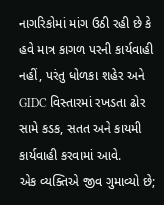નાગરિકોમાં માંગ ઉઠી રહી છે કે હવે માત્ર કાગળ પરની કાર્યવાહી નહીં, પરંતુ ધોળકા શહેર અને GIDC વિસ્તારમાં રખડતા ઢોર સામે કડક, સતત અને કાયમી કાર્યવાહી કરવામાં આવે.
એક વ્યક્તિએ જીવ ગુમાવ્યો છે;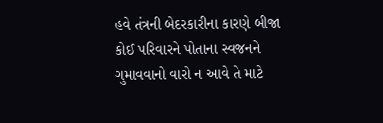હવે તંત્રની બેદરકારીના કારણે બીજા કોઈ પરિવારને પોતાના સ્વજનને ગુમાવવાનો વારો ન આવે તે માટે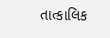તાત્કાલિક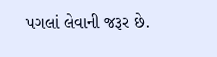પગલાં લેવાની જરૂર છે.